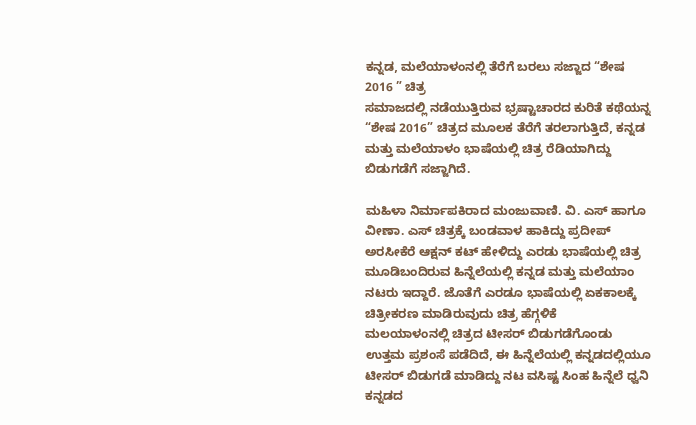ಕನ್ನಡ, ಮಲೆಯಾಳಂನಲ್ಲಿ ತೆರೆಗೆ ಬರಲು ಸಜ್ಜಾದ “ಶೇಷ 2016 ” ಚಿತ್ರ
ಸಮಾಜದಲ್ಲಿ ನಡೆಯುತ್ತಿರುವ ಭ್ರಷ್ಟಾಚಾರದ ಕುರಿತೆ ಕಥೆಯನ್ನ “ಶೇಷ 2016” ಚಿತ್ರದ ಮೂಲಕ ತೆರೆಗೆ ತರಲಾಗುತ್ತಿದೆ, ಕನ್ನಡ ಮತ್ತು ಮಲೆಯಾಳಂ ಭಾಷೆಯಲ್ಲಿ ಚಿತ್ರ ರೆಡಿಯಾಗಿದ್ದು ಬಿಡುಗಡೆಗೆ ಸಜ್ಜಾಗಿದೆ.

ಮಹಿಳಾ ನಿರ್ಮಾಪಕಿರಾದ ಮಂಜುವಾಣಿ. ವಿ. ಎಸ್ ಹಾಗೂ ವೀಣಾ. ಎಸ್ ಚಿತ್ರಕ್ಕೆ ಬಂಡವಾಳ ಹಾಕಿದ್ದು ಪ್ರದೀಪ್ ಅರಸೀಕೆರೆ ಆಕ್ಷನ್ ಕಟ್ ಹೇಳಿದ್ದು ಎರಡು ಭಾಷೆಯಲ್ಲಿ ಚಿತ್ರ ಮೂಡಿಬಂದಿರುವ ಹಿನ್ನೆಲೆಯಲ್ಲಿ ಕನ್ನಡ ಮತ್ತು ಮಲೆಯಾಂ ನಟರು ಇದ್ದಾರೆ. ಜೊತೆಗೆ ಎರಡೂ ಭಾಷೆಯಲ್ಲಿ ಏಕಕಾಲಕ್ಕೆ ಚಿತ್ರೀಕರಣ ಮಾಡಿರುವುದು ಚಿತ್ರ ಹೆಗ್ಗಳಿಕೆ
ಮಲಯಾಳಂನಲ್ಲಿ ಚಿತ್ರದ ಟೀಸರ್ ಬಿಡುಗಡೆಗೊಂಡು ಉತ್ತಮ ಪ್ರಶಂಸೆ ಪಡೆದಿದೆ, ಈ ಹಿನ್ನೆಲೆಯಲ್ಲಿ ಕನ್ನಡದಲ್ಲಿಯೂ ಟೀಸರ್ ಬಿಡುಗಡೆ ಮಾಡಿದ್ದು ನಟ ವಸಿಷ್ಟ ಸಿಂಹ ಹಿನ್ನೆಲೆ ಧ್ವನಿ ಕನ್ನಡದ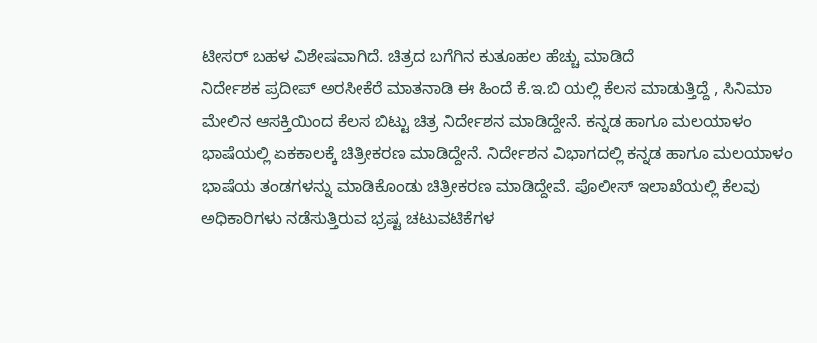ಟೀಸರ್ ಬಹಳ ವಿಶೇಷವಾಗಿದೆ. ಚಿತ್ರದ ಬಗೆಗಿನ ಕುತೂಹಲ ಹೆಚ್ಚು ಮಾಡಿದೆ
ನಿರ್ದೇಶಕ ಪ್ರದೀಪ್ ಅರಸೀಕೆರೆ ಮಾತನಾಡಿ ಈ ಹಿಂದೆ ಕೆ.ಇ.ಬಿ ಯಲ್ಲಿ ಕೆಲಸ ಮಾಡುತ್ತಿದ್ದೆ , ಸಿನಿಮಾ ಮೇಲಿನ ಆಸಕ್ತಿಯಿಂದ ಕೆಲಸ ಬಿಟ್ಟು ಚಿತ್ರ ನಿರ್ದೇಶನ ಮಾಡಿದ್ದೇನೆ. ಕನ್ನಡ ಹಾಗೂ ಮಲಯಾಳಂ ಭಾಷೆಯಲ್ಲಿ ಏಕಕಾಲಕ್ಕೆ ಚಿತ್ರೀಕರಣ ಮಾಡಿದ್ದೇನೆ. ನಿರ್ದೇಶನ ವಿಭಾಗದಲ್ಲಿ ಕನ್ನಡ ಹಾಗೂ ಮಲಯಾಳಂ ಭಾಷೆಯ ತಂಡಗಳನ್ನು ಮಾಡಿಕೊಂಡು ಚಿತ್ರೀಕರಣ ಮಾಡಿದ್ದೇವೆ. ಪೊಲೀಸ್ ಇಲಾಖೆಯಲ್ಲಿ ಕೆಲವು ಅಧಿಕಾರಿಗಳು ನಡೆಸುತ್ತಿರುವ ಭ್ರಷ್ಟ ಚಟುವಟಿಕೆಗಳ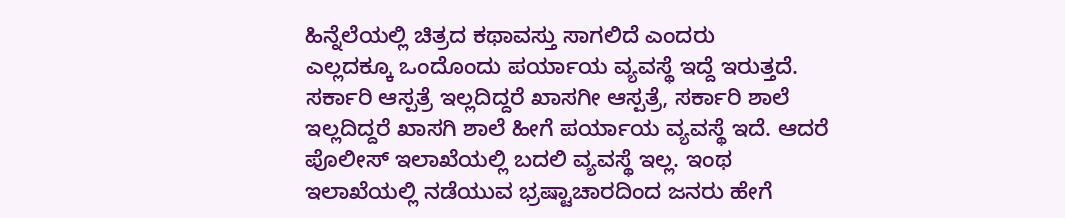ಹಿನ್ನೆಲೆಯಲ್ಲಿ ಚಿತ್ರದ ಕಥಾವಸ್ತು ಸಾಗಲಿದೆ ಎಂದರು
ಎಲ್ಲದಕ್ಕೂ ಒಂದೊಂದು ಪರ್ಯಾಯ ವ್ಯವಸ್ಥೆ ಇದ್ದೆ ಇರುತ್ತದೆ. ಸರ್ಕಾರಿ ಆಸ್ಪತ್ರೆ ಇಲ್ಲದಿದ್ದರೆ ಖಾಸಗೀ ಆಸ್ಪತ್ರೆ, ಸರ್ಕಾರಿ ಶಾಲೆ ಇಲ್ಲದಿದ್ದರೆ ಖಾಸಗಿ ಶಾಲೆ ಹೀಗೆ ಪರ್ಯಾಯ ವ್ಯವಸ್ಥೆ ಇದೆ. ಆದರೆ ಪೊಲೀಸ್ ಇಲಾಖೆಯಲ್ಲಿ ಬದಲಿ ವ್ಯವಸ್ಥೆ ಇಲ್ಲ. ಇಂಥ ಇಲಾಖೆಯಲ್ಲಿ ನಡೆಯುವ ಭ್ರಷ್ಟಾಚಾರದಿಂದ ಜನರು ಹೇಗೆ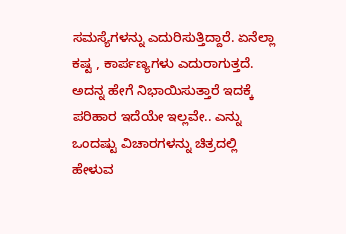ಸಮಸ್ಯೆಗಳನ್ನು ಎದುರಿಸುತ್ತಿದ್ದಾರೆ. ಏನೆಲ್ಲಾ ಕಷ್ಟ , ಕಾರ್ಪಣ್ಯಗಳು ಎದುರಾಗುತ್ತದೆ. ಅದನ್ನ ಹೇಗೆ ನಿಭಾಯಿಸುತ್ತಾರೆ ಇದಕ್ಕೆ ಪರಿಹಾರ ಇದೆಯೇ ಇಲ್ಲವೇ.. ಎನ್ನು ಒಂದಷ್ಟು ವಿಚಾರಗಳನ್ನು ಚಿತ್ರದಲ್ಲಿ ಹೇಳುವ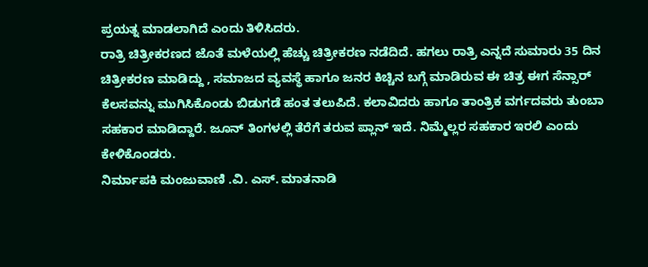ಪ್ರಯತ್ನ ಮಾಡಲಾಗಿದೆ ಎಂದು ತಿಳಿಸಿದರು.
ರಾತ್ರಿ ಚಿತ್ರೀಕರಣದ ಜೊತೆ ಮಳೆಯಲ್ಲಿ ಹೆಚ್ಚು ಚಿತ್ರೀಕರಣ ನಡೆದಿದೆ. ಹಗಲು ರಾತ್ರಿ ಎನ್ನದೆ ಸುಮಾರು 35 ದಿನ ಚಿತ್ರೀಕರಣ ಮಾಡಿದ್ದು , ಸಮಾಜದ ವ್ಯವಸ್ಥೆ ಹಾಗೂ ಜನರ ಕಿಚ್ಚಿನ ಬಗ್ಗೆ ಮಾಡಿರುವ ಈ ಚಿತ್ರ ಈಗ ಸೆನ್ಸಾರ್ ಕೆಲಸವನ್ನು ಮುಗಿಸಿಕೊಂಡು ಬಿಡುಗಡೆ ಹಂತ ತಲುಪಿದೆ. ಕಲಾವಿದರು ಹಾಗೂ ತಾಂತ್ರಿಕ ವರ್ಗದವರು ತುಂಬಾ ಸಹಕಾರ ಮಾಡಿದ್ದಾರೆ. ಜೂನ್ ತಿಂಗಳಲ್ಲಿ ತೆರೆಗೆ ತರುವ ಪ್ಲಾನ್ ಇದೆ. ನಿಮ್ಮೆಲ್ಲರ ಸಹಕಾರ ಇರಲಿ ಎಂದು ಕೇಳಿಕೊಂಡರು.
ನಿರ್ಮಾಪಕಿ ಮಂಜುವಾಣಿ .ವಿ. ಎಸ್. ಮಾತನಾಡಿ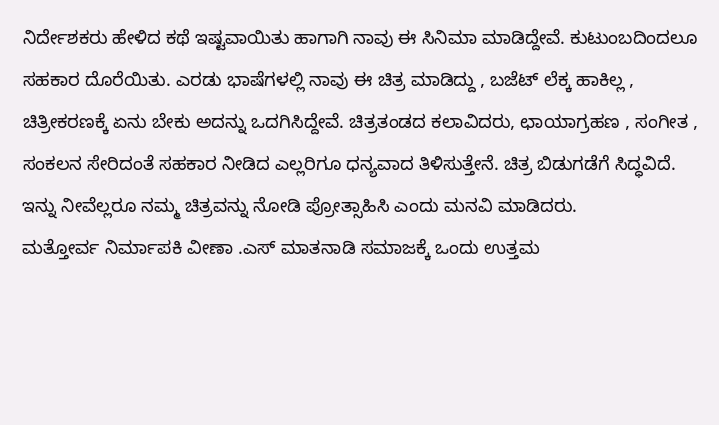ನಿರ್ದೇಶಕರು ಹೇಳಿದ ಕಥೆ ಇಷ್ಟವಾಯಿತು ಹಾಗಾಗಿ ನಾವು ಈ ಸಿನಿಮಾ ಮಾಡಿದ್ದೇವೆ. ಕುಟುಂಬದಿಂದಲೂ ಸಹಕಾರ ದೊರೆಯಿತು. ಎರಡು ಭಾಷೆಗಳಲ್ಲಿ ನಾವು ಈ ಚಿತ್ರ ಮಾಡಿದ್ದು , ಬಜೆಟ್ ಲೆಕ್ಕ ಹಾಕಿಲ್ಲ , ಚಿತ್ರೀಕರಣಕ್ಕೆ ಏನು ಬೇಕು ಅದನ್ನು ಒದಗಿಸಿದ್ದೇವೆ. ಚಿತ್ರತಂಡದ ಕಲಾವಿದರು, ಛಾಯಾಗ್ರಹಣ , ಸಂಗೀತ , ಸಂಕಲನ ಸೇರಿದಂತೆ ಸಹಕಾರ ನೀಡಿದ ಎಲ್ಲರಿಗೂ ಧನ್ಯವಾದ ತಿಳಿಸುತ್ತೇನೆ. ಚಿತ್ರ ಬಿಡುಗಡೆಗೆ ಸಿದ್ಧವಿದೆ. ಇನ್ನು ನೀವೆಲ್ಲರೂ ನಮ್ಮ ಚಿತ್ರವನ್ನು ನೋಡಿ ಪ್ರೋತ್ಸಾಹಿಸಿ ಎಂದು ಮನವಿ ಮಾಡಿದರು.
ಮತ್ತೋರ್ವ ನಿರ್ಮಾಪಕಿ ವೀಣಾ .ಎಸ್ ಮಾತನಾಡಿ ಸಮಾಜಕ್ಕೆ ಒಂದು ಉತ್ತಮ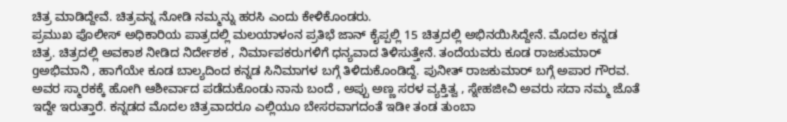ಚಿತ್ರ ಮಾಡಿದ್ದೇವೆ. ಚಿತ್ರವನ್ನ ನೋಡಿ ನಮ್ಮನ್ನು ಹರಸಿ ಎಂದು ಕೇಳಿಕೊಂಡರು.
ಪ್ರಮುಖ ಪೊಲೀಸ್ ಅಧಿಕಾರಿಯ ಪಾತ್ರದಲ್ಲಿ ಮಲಯಾಳಂನ ಪ್ರತಿಭೆ ಜಾನ್ ಕೈಪ್ಪಲ್ಲಿ 15 ಚಿತ್ರದಲ್ಲಿ ಅಭಿನಯಿಸಿದ್ದೇನೆ. ಮೊದಲ ಕನ್ನಡ ಚಿತ್ರ. ಚಿತ್ರದಲ್ಲಿ ಅವಕಾಶ ನೀಡಿದ ನಿರ್ದೇಶಕ , ನಿರ್ಮಾಪಕರುಗಳಿಗೆ ಧನ್ಯವಾದ ತಿಳಿಸುತ್ತೇನೆ. ತಂದೆಯವರು ಕೂಡ ರಾಜಕುಮಾರ್ gಅಭಿಮಾನಿ , ಹಾಗೆಯೇ ಕೂಡ ಬಾಲ್ಯದಿಂದ ಕನ್ನಡ ಸಿನಿಮಾಗಳ ಬಗ್ಗೆ ತಿಳಿದುಕೊಂಡಿದ್ದೆ. ಪುನೀತ್ ರಾಜಕುಮಾರ್ ಬಗ್ಗೆ ಅಪಾರ ಗೌರವ. ಅವರ ಸ್ಮಾರಕಕ್ಕೆ ಹೋಗಿ ಆಶೀರ್ವಾದ ಪಡೆದುಕೊಂಡು ನಾನು ಬಂದೆ , ಅಪ್ಪು ಅಣ್ಣ ಸರಳ ವ್ಯಕ್ತಿತ್ವ , ಸ್ನೇಹಜೀವಿ ಅವರು ಸದಾ ನಮ್ಮ ಜೊತೆ ಇದ್ದೇ ಇರುತ್ತಾರೆ. ಕನ್ನಡದ ಮೊದಲ ಚಿತ್ರವಾದರೂ ಎಲ್ಲಿಯೂ ಬೇಸರವಾಗದಂತೆ ಇಡೀ ತಂಡ ತುಂಬಾ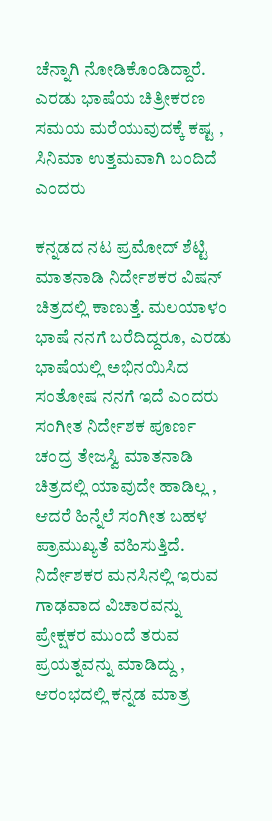ಚೆನ್ನಾಗಿ ನೋಡಿಕೊಂಡಿದ್ದಾರೆ. ಎರಡು ಭಾಷೆಯ ಚಿತ್ರೀಕರಣ ಸಮಯ ಮರೆಯುವುದಕ್ಕೆ ಕಷ್ಟ , ಸಿನಿಮಾ ಉತ್ತಮವಾಗಿ ಬಂದಿದೆ ಎಂದರು

ಕನ್ನಡದ ನಟ ಪ್ರಮೋದ್ ಶೆಟ್ಟಿ ಮಾತನಾಡಿ ನಿರ್ದೇಶಕರ ವಿಷನ್ ಚಿತ್ರದಲ್ಲಿ ಕಾಣುತ್ತೆ. ಮಲಯಾಳಂ ಭಾಷೆ ನನಗೆ ಬರೆದಿದ್ದರೂ, ಎರಡು ಭಾಷೆಯಲ್ಲಿ ಅಭಿನಯಿಸಿದ ಸಂತೋಷ ನನಗೆ ಇದೆ ಎಂದರು
ಸಂಗೀತ ನಿರ್ದೇಶಕ ಪೂರ್ಣ ಚಂದ್ರ ತೇಜಸ್ವಿ ಮಾತನಾಡಿ ಚಿತ್ರದಲ್ಲಿ ಯಾವುದೇ ಹಾಡಿಲ್ಲ , ಆದರೆ ಹಿನ್ನೆಲೆ ಸಂಗೀತ ಬಹಳ ಪ್ರಾಮುಖ್ಯತೆ ವಹಿಸುತ್ತಿದೆ. ನಿರ್ದೇಶಕರ ಮನಸಿನಲ್ಲಿ ಇರುವ ಗಾಢವಾದ ವಿಚಾರವನ್ನು ಪ್ರೇಕ್ಷಕರ ಮುಂದೆ ತರುವ ಪ್ರಯತ್ನವನ್ನು ಮಾಡಿದ್ದು , ಆರಂಭದಲ್ಲಿ ಕನ್ನಡ ಮಾತ್ರ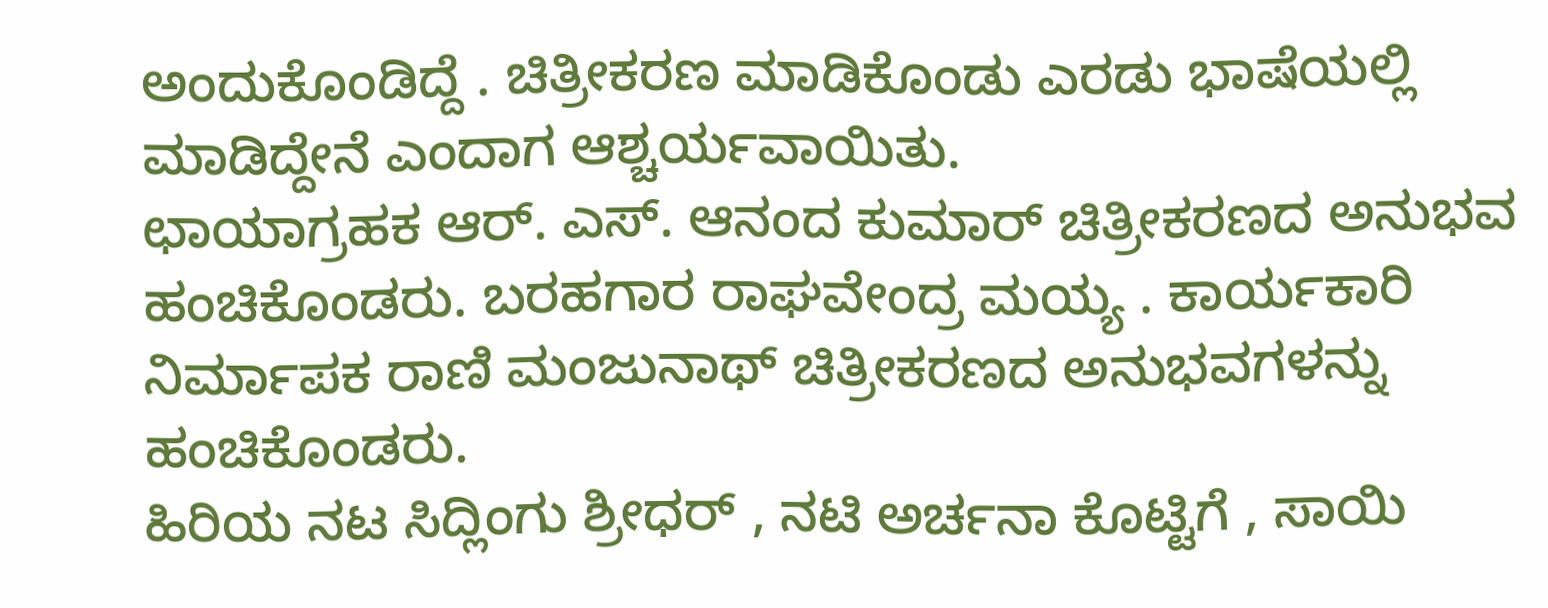ಅಂದುಕೊಂಡಿದ್ದೆ . ಚಿತ್ರೀಕರಣ ಮಾಡಿಕೊಂಡು ಎರಡು ಭಾಷೆಯಲ್ಲಿ ಮಾಡಿದ್ದೇನೆ ಎಂದಾಗ ಆಶ್ಚರ್ಯವಾಯಿತು.
ಛಾಯಾಗ್ರಹಕ ಆರ್. ಎಸ್. ಆನಂದ ಕುಮಾರ್ ಚಿತ್ರೀಕರಣದ ಅನುಭವ ಹಂಚಿಕೊಂಡರು. ಬರಹಗಾರ ರಾಘವೇಂದ್ರ ಮಯ್ಯ . ಕಾರ್ಯಕಾರಿ ನಿರ್ಮಾಪಕ ರಾಣಿ ಮಂಜುನಾಥ್ ಚಿತ್ರೀಕರಣದ ಅನುಭವಗಳನ್ನು ಹಂಚಿಕೊಂಡರು.
ಹಿರಿಯ ನಟ ಸಿದ್ಲಿಂಗು ಶ್ರೀಧರ್ , ನಟಿ ಅರ್ಚನಾ ಕೊಟ್ಟಿಗೆ , ಸಾಯಿ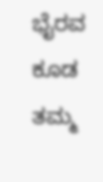ಭೈರವ ಕೂಡ ತಮ್ಮ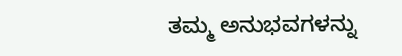ತಮ್ಮ ಅನುಭವಗಳನ್ನು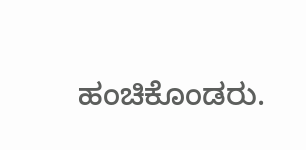ಹಂಚಿಕೊಂಡರು.